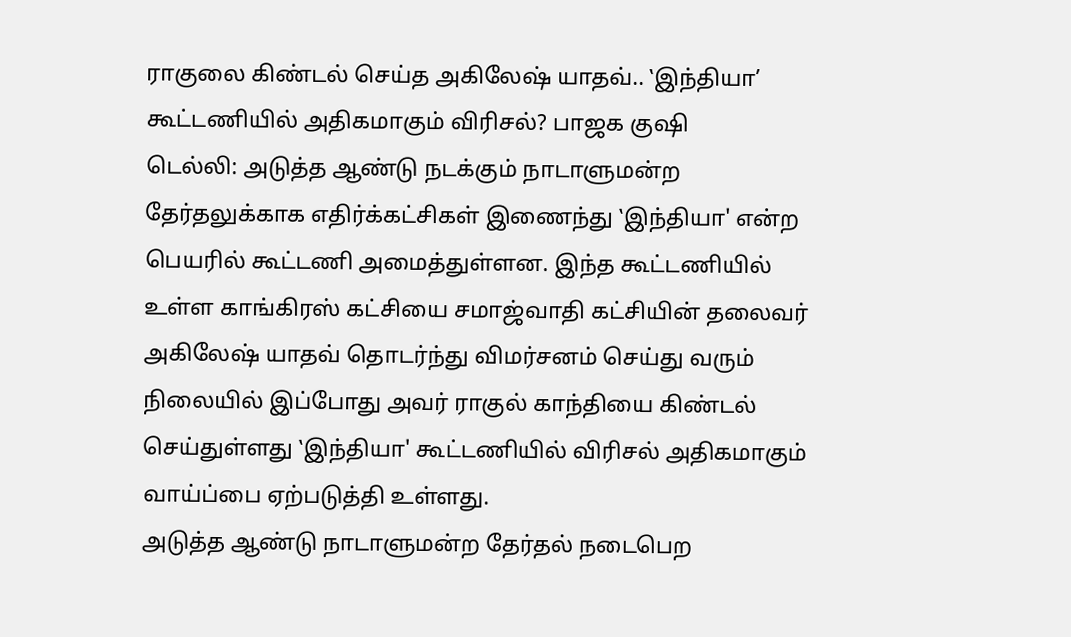ராகுலை கிண்டல் செய்த அகிலேஷ் யாதவ்.. ‛இந்தியா’ கூட்டணியில் அதிகமாகும் விரிசல்? பாஜக குஷி
டெல்லி: அடுத்த ஆண்டு நடக்கும் நாடாளுமன்ற தேர்தலுக்காக எதிர்க்கட்சிகள் இணைந்து ‛இந்தியா' என்ற பெயரில் கூட்டணி அமைத்துள்ளன. இந்த கூட்டணியில் உள்ள காங்கிரஸ் கட்சியை சமாஜ்வாதி கட்சியின் தலைவர் அகிலேஷ் யாதவ் தொடர்ந்து விமர்சனம் செய்து வரும் நிலையில் இப்போது அவர் ராகுல் காந்தியை கிண்டல் செய்துள்ளது ‛இந்தியா' கூட்டணியில் விரிசல் அதிகமாகும் வாய்ப்பை ஏற்படுத்தி உள்ளது.
அடுத்த ஆண்டு நாடாளுமன்ற தேர்தல் நடைபெற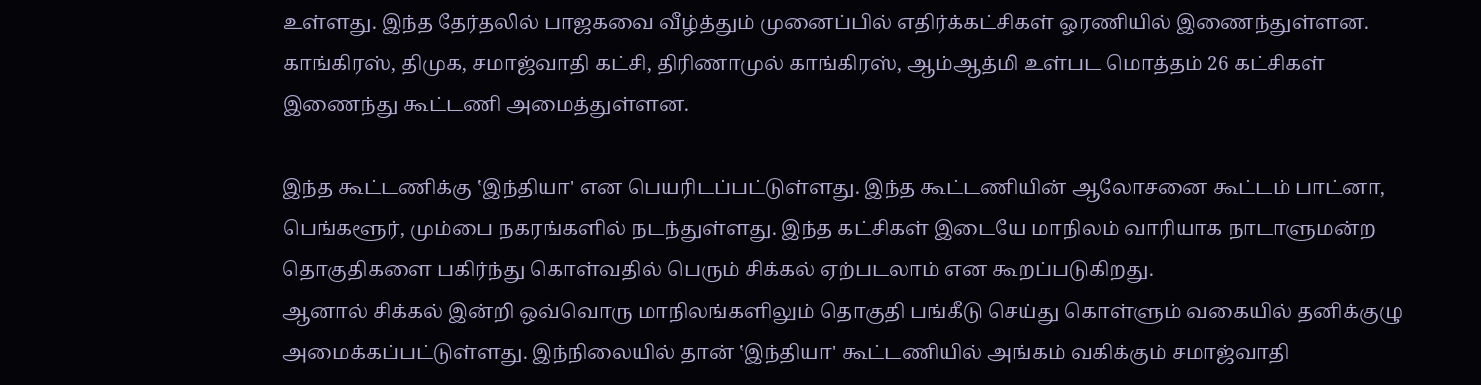உள்ளது. இந்த தேர்தலில் பாஜகவை வீழ்த்தும் முனைப்பில் எதிர்க்கட்சிகள் ஓரணியில் இணைந்துள்ளன. காங்கிரஸ், திமுக, சமாஜ்வாதி கட்சி, திரிணாமுல் காங்கிரஸ், ஆம்ஆத்மி உள்பட மொத்தம் 26 கட்சிகள் இணைந்து கூட்டணி அமைத்துள்ளன.

இந்த கூட்டணிக்கு ‛இந்தியா' என பெயரிடப்பட்டுள்ளது. இந்த கூட்டணியின் ஆலோசனை கூட்டம் பாட்னா, பெங்களூர், மும்பை நகரங்களில் நடந்துள்ளது. இந்த கட்சிகள் இடையே மாநிலம் வாரியாக நாடாளுமன்ற தொகுதிகளை பகிர்ந்து கொள்வதில் பெரும் சிக்கல் ஏற்படலாம் என கூறப்படுகிறது.
ஆனால் சிக்கல் இன்றி ஒவ்வொரு மாநிலங்களிலும் தொகுதி பங்கீடு செய்து கொள்ளும் வகையில் தனிக்குழு அமைக்கப்பட்டுள்ளது. இந்நிலையில் தான் ‛இந்தியா' கூட்டணியில் அங்கம் வகிக்கும் சமாஜ்வாதி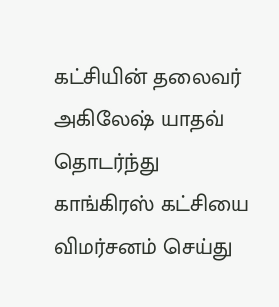கட்சியின் தலைவர் அகிலேஷ் யாதவ் தொடர்ந்து காங்கிரஸ் கட்சியை விமர்சனம் செய்து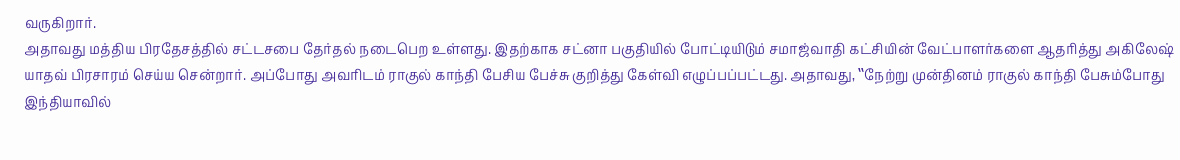வருகிறார்.
அதாவது மத்திய பிரதேசத்தில் சட்டசபை தேர்தல் நடைபெற உள்ளது. இதற்காக சட்னா பகுதியில் போட்டியிடும் சமாஜ்வாதி கட்சியின் வேட்பாளர்களை ஆதரித்து அகிலேஷ் யாதவ் பிரசாரம் செய்ய சென்றார். அப்போது அவரிடம் ராகுல் காந்தி பேசிய பேச்சு குறித்து கேள்வி எழுப்பப்பட்டது. அதாவது, ‛‛நேற்று முன்தினம் ராகுல் காந்தி பேசும்போது இந்தியாவில்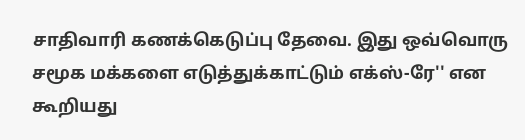சாதிவாரி கணக்கெடுப்பு தேவை. இது ஒவ்வொரு சமூக மக்களை எடுத்துக்காட்டும் எக்ஸ்-ரே'' என கூறியது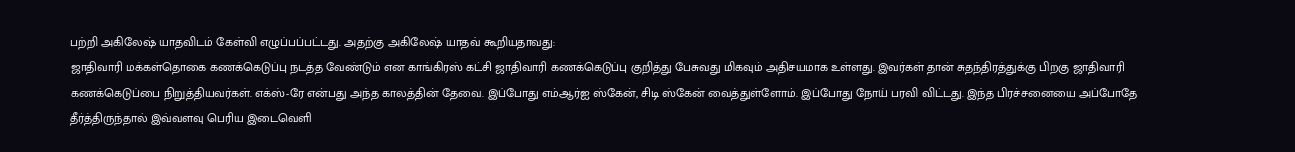பற்றி அகிலேஷ் யாதவிடம் கேள்வி எழுப்பப்பட்டது. அதற்கு அகிலேஷ் யாதவ் கூறியதாவது:
ஜாதிவாரி மக்கள்தொகை கணக்கெடுப்பு நடத்த வேண்டும் என காங்கிரஸ் கட்சி ஜாதிவாரி கணக்கெடுப்பு குறித்து பேசுவது மிகவும் அதிசயமாக உள்ளது. இவர்கள் தான் சுதந்திரத்துக்கு பிறகு ஜாதிவாரி கணக்கெடுப்பை நிறுத்தியவர்கள். எக்ஸ்-ரே என்பது அந்த காலத்தின் தேவை. இப்போது எம்ஆர்ஐ ஸ்கேன், சிடி ஸ்கேன் வைத்துள்ளோம். இப்போது நோய் பரவி விட்டது. இந்த பிரச்சனையை அப்போதே தீர்த்திருந்தால் இவ்வளவு பெரிய இடைவெளி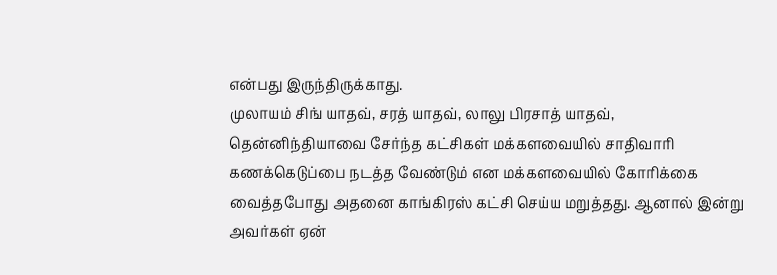என்பது இருந்திருக்காது.
முலாயம் சிங் யாதவ், சரத் யாதவ், லாலு பிரசாத் யாதவ், தென்னிந்தியாவை சேர்ந்த கட்சிகள் மக்களவையில் சாதிவாரி கணக்கெடுப்பை நடத்த வேண்டும் என மக்களவையில் கோரிக்கை வைத்தபோது அதனை காங்கிரஸ் கட்சி செய்ய மறுத்தது. ஆனால் இன்று அவர்கள் ஏன்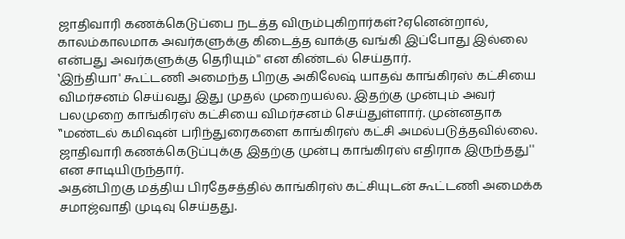ஜாதிவாரி கணக்கெடுப்பை நடத்த விரும்புகிறார்கள்?ஏனென்றால், காலம்காலமாக அவர்களுக்கு கிடைத்த வாக்கு வங்கி இப்போது இல்லை என்பது அவர்களுக்கு தெரியும்'' என கிண்டல் செய்தார்.
‛இந்தியா' கூட்டணி அமைந்த பிறகு அகிலேஷ் யாதவ் காங்கிரஸ் கட்சியை விமர்சனம் செய்வது இது முதல் முறையல்ல. இதற்கு முன்பும் அவர் பலமுறை காங்கிரஸ் கட்சியை விமர்சனம் செய்துள்ளார். முன்னதாக ‛‛மண்டல் கமிஷன் பரிந்துரைகளை காங்கிரஸ் கட்சி அமல்படுத்தவில்லை. ஜாதிவாரி கணக்கெடுப்புக்கு இதற்கு முன்பு காங்கிரஸ் எதிராக இருந்தது'' என சாடியிருந்தார்.
அதன்பிறகு மத்திய பிரதேசத்தில் காங்கிரஸ் கட்சியுடன் கூட்டணி அமைக்க சமாஜ்வாதி முடிவு செய்தது.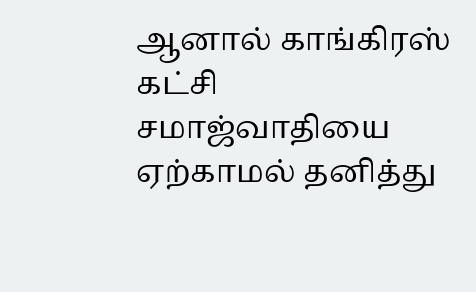ஆனால் காங்கிரஸ் கட்சி சமாஜ்வாதியை ஏற்காமல் தனித்து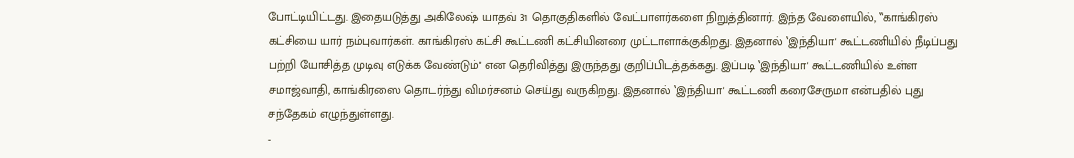போட்டியிட்டது. இதையடுத்து அகிலேஷ் யாதவ் 31 தொகுதிகளில் வேட்பாளர்களை நிறுத்தினார். இந்த வேளையில், ‛‛காங்கிரஸ் கட்சியை யார் நம்புவார்கள். காங்கிரஸ் கட்சி கூட்டணி கட்சியினரை முட்டாளாக்குகிறது. இதனால் ‛இந்தியா' கூட்டணியில் நீடிப்பது பற்றி யோசித்த முடிவு எடுக்க வேண்டும்'' என தெரிவித்து இருந்தது குறிப்பிடத்தக்கது. இப்படி ‛இந்தியா' கூட்டணியில் உள்ள சமாஜ்வாதி, காங்கிரஸை தொடர்ந்து விமர்சனம் செய்து வருகிறது. இதனால் ‛இந்தியா' கூட்டணி கரைசேருமா என்பதில் புது சந்தேகம் எழுந்துள்ளது.
-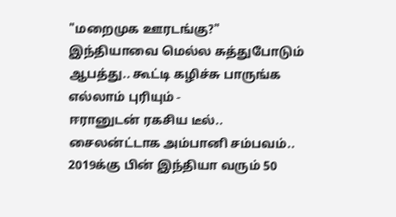"மறைமுக ஊரடங்கு?" இந்தியாவை மெல்ல சுத்துபோடும் ஆபத்து.. கூட்டி கழிச்சு பாருங்க எல்லாம் புரியும் -
ஈரானுடன் ரகசிய டீல்.. சைலன்ட்டாக அம்பானி சம்பவம்.. 2019க்கு பின் இந்தியா வரும் 50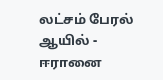லட்சம் பேரல் ஆயில் -
ஈரானை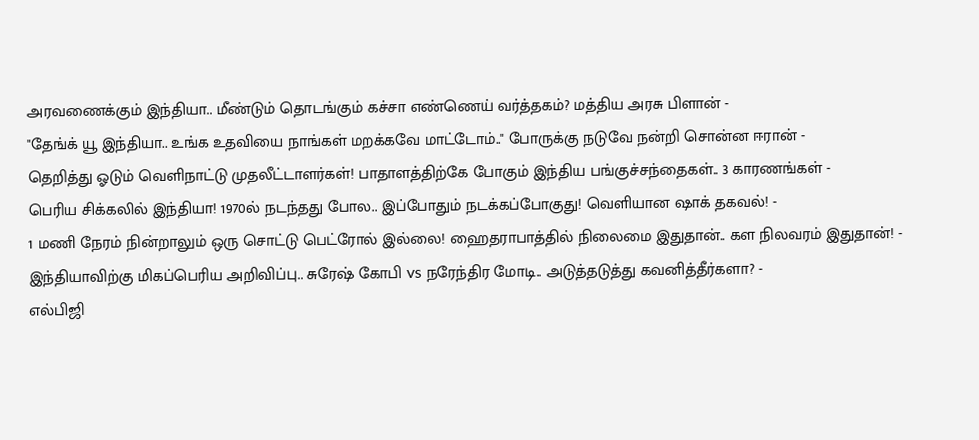அரவணைக்கும் இந்தியா.. மீண்டும் தொடங்கும் கச்சா எண்ணெய் வர்த்தகம்? மத்திய அரசு பிளான் -
"தேங்க் யூ இந்தியா.. உங்க உதவியை நாங்கள் மறக்கவே மாட்டோம்.." போருக்கு நடுவே நன்றி சொன்ன ஈரான் -
தெறித்து ஓடும் வெளிநாட்டு முதலீட்டாளர்கள்! பாதாளத்திற்கே போகும் இந்திய பங்குச்சந்தைகள்.. 3 காரணங்கள் -
பெரிய சிக்கலில் இந்தியா! 1970ல் நடந்தது போல.. இப்போதும் நடக்கப்போகுது! வெளியான ஷாக் தகவல்! -
1 மணி நேரம் நின்றாலும் ஒரு சொட்டு பெட்ரோல் இல்லை! ஹைதராபாத்தில் நிலைமை இதுதான்.. கள நிலவரம் இதுதான்! -
இந்தியாவிற்கு மிகப்பெரிய அறிவிப்பு.. சுரேஷ் கோபி vs நரேந்திர மோடி.. அடுத்தடுத்து கவனித்தீர்களா? -
எல்பிஜி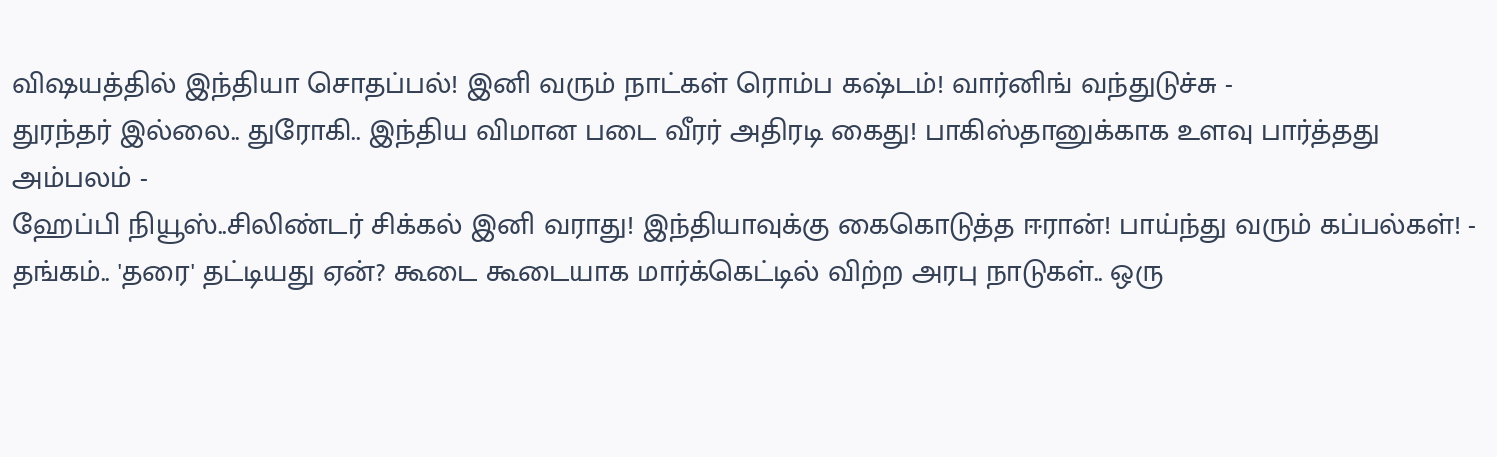விஷயத்தில் இந்தியா சொதப்பல்! இனி வரும் நாட்கள் ரொம்ப கஷ்டம்! வார்னிங் வந்துடுச்சு -
துரந்தர் இல்லை.. துரோகி.. இந்திய விமான படை வீரர் அதிரடி கைது! பாகிஸ்தானுக்காக உளவு பார்த்தது அம்பலம் -
ஹேப்பி நியூஸ்..சிலிண்டர் சிக்கல் இனி வராது! இந்தியாவுக்கு கைகொடுத்த ஈரான்! பாய்ந்து வரும் கப்பல்கள்! -
தங்கம்.. 'தரை' தட்டியது ஏன்? கூடை கூடையாக மார்க்கெட்டில் விற்ற அரபு நாடுகள்.. ஒரு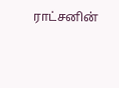ராட்சனின்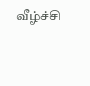வீழ்ச்சி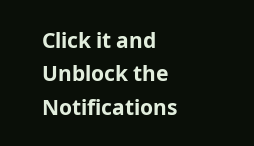Click it and Unblock the Notifications